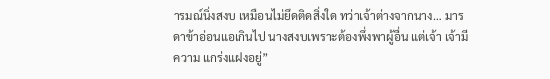ารมณ์นิ่งสงบ เหมือนไม่ยึดติดสิ่งใด ทว่าเจ้าต่างจากนาง… มารดาข้าอ่อนแอเกินไป นางสงบเพราะต้องพึ่งพาผู้อื่น แต่เจ้า เจ้ามีความ แกร่งแฝงอยู่”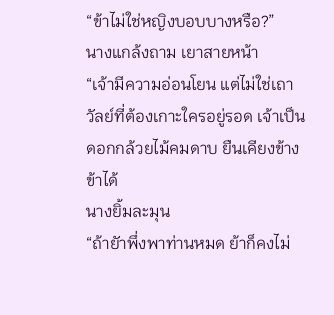“ข้าไม่ใช่หญิงบอบบางหรือ?”
นางแกล้งถาม เยาสายหน้า
“เจ้ามีความอ่อนโยน แต่ไม่ใช่เถาวัลย์ที่ต้องเกาะใครอยู่รอด เจ้าเป็น
ดอกกล้วยไม้คมดาบ ยืนเคียงข้างข้าได้
นางยิ้มละมุน
“ถ้ายัาพึ่งพาท่านหมด ย้าก็คงไม่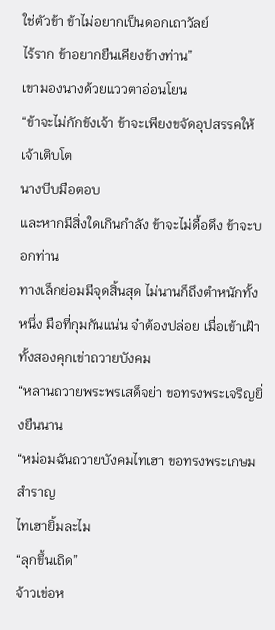ใช่ตัวข้า ข้าไม่อยากเป็นดอกเถาวัลย์
ไร้ราก ข้าอยากยืนเคียงข้างท่าน”
เขามองนางด้วยแววตาอ่อนโยน
“ข้าจะไม่กักขังเจ้า ข้าจะเพียงขจัดอุปสรรคให้เจ้าเติบโต
นางบีบมือตอบ
และหากมีสิ่งใดเกินกําลัง ข้าจะไม่ดื้อดึง ข้าจะบอกท่าน
ทางเล็กย่อมมีจุดสิ้นสุด ไม่นานก็ถึงตําหนักทั้งหนึ่ง มือที่กุมกันแน่น จ๋าต้องปล่อย เมื่อเข้าเฝ้า ทั้งสองคุกเข่าถวายบังคม
“หลานถวายพระพรเสด็จย่า ขอทรงพระเจริญยิ่งยืนนาน
“หม่อมฉันถวายบังคมไทเฮา ขอทรงพระเกษมสําราญ
ไทเฮายิ้มละไม
“ลุกขึ้นเถิด”
จ้าวเข่อห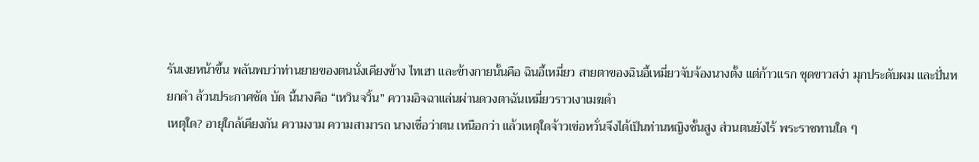รันเงยหน้าขึ้น พลันพบว่าท่านยายของตนนั่งเคียงข้าง ไทเฮา และข้างกายนั้นคือ ฉินอี้เหมี่ยว สายตาของฉินอี้เหมี่ยวจับจ้องนางตั้ง แต่ก้าวแรก ชุดขาวสง่า มุกประดับผม และปั่นหยกดํา ล้วนประกาศชัด บัด นี้นางคือ “เหวินจวิ้น” ความอิจฉาแล่นผ่านดวงตาฉันเหมี่ยวราวเงาเมฆดํา
เหตุใด? อายุใกล้เคียงกัน ความงาม ความสามารถ นางเชื่อว่าตน เหนือกว่า แล้วเหตุใดจ้าวเข่อหวั่นจึงได้เป็นท่านหญิงชั้นสูง ส่วนตนยังไร้ พระราชทานใด ๆ